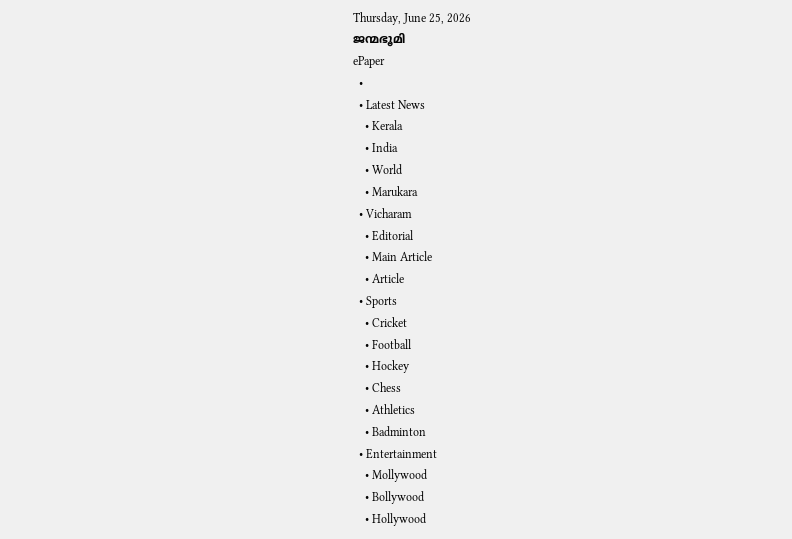Thursday, June 25, 2026
ജന്മഭൂമി
ePaper
  •
  • Latest News
    • Kerala
    • India
    • World
    • Marukara
  • Vicharam
    • Editorial
    • Main Article
    • Article
  • Sports
    • Cricket
    • Football
    • Hockey
    • Chess
    • Athletics
    • Badminton
  • Entertainment
    • Mollywood
    • Bollywood
    • Hollywood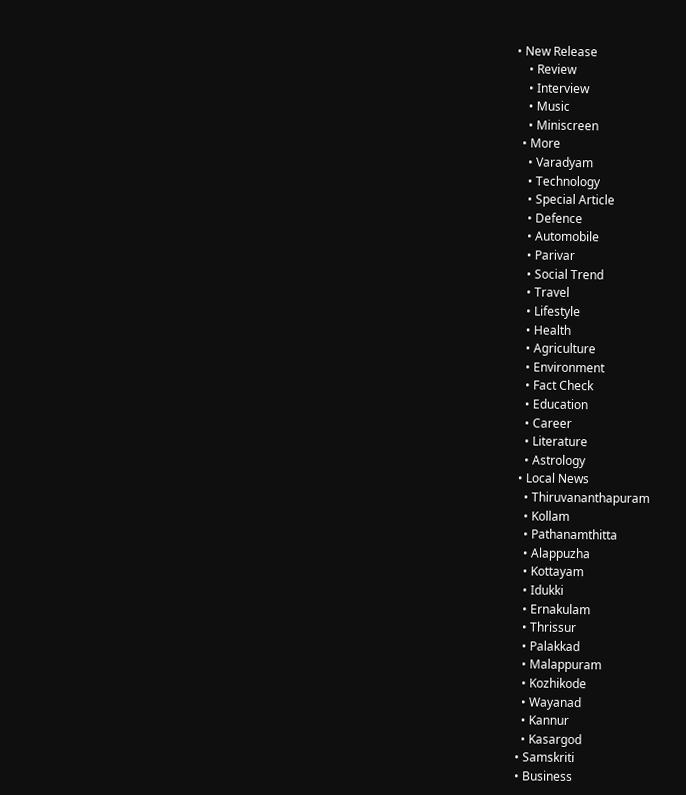• New Release
    • Review
    • Interview
    • Music
    • Miniscreen
  • More
    • Varadyam
    • Technology
    • Special Article
    • Defence
    • Automobile
    • Parivar
    • Social Trend
    • Travel
    • Lifestyle
    • Health
    • Agriculture
    • Environment
    • Fact Check
    • Education
    • Career
    • Literature
    • Astrology
  • Local News
    • Thiruvananthapuram
    • Kollam
    • Pathanamthitta
    • Alappuzha
    • Kottayam
    • Idukki
    • Ernakulam
    • Thrissur
    • Palakkad
    • Malappuram
    • Kozhikode
    • Wayanad
    • Kannur
    • Kasargod
  • Samskriti
  • Business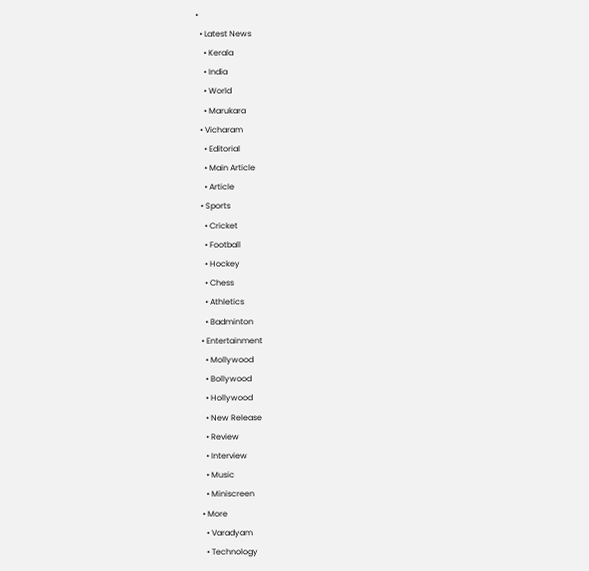•
  • Latest News
    • Kerala
    • India
    • World
    • Marukara
  • Vicharam
    • Editorial
    • Main Article
    • Article
  • Sports
    • Cricket
    • Football
    • Hockey
    • Chess
    • Athletics
    • Badminton
  • Entertainment
    • Mollywood
    • Bollywood
    • Hollywood
    • New Release
    • Review
    • Interview
    • Music
    • Miniscreen
  • More
    • Varadyam
    • Technology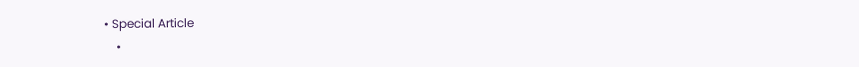• Special Article
    •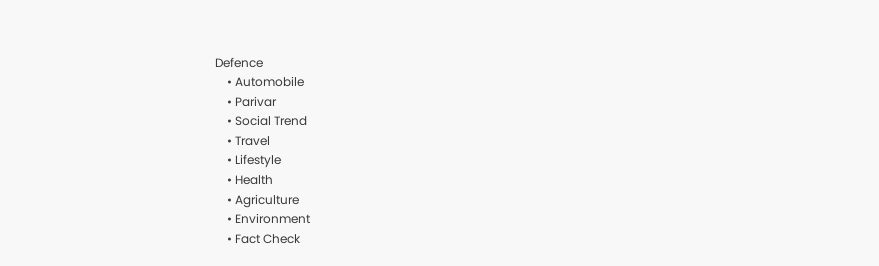Defence
    • Automobile
    • Parivar
    • Social Trend
    • Travel
    • Lifestyle
    • Health
    • Agriculture
    • Environment
    • Fact Check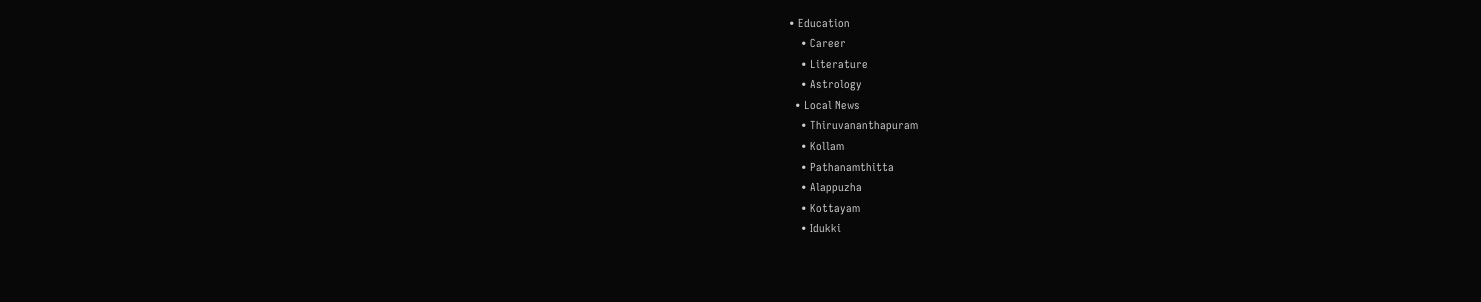• Education
    • Career
    • Literature
    • Astrology
  • Local News
    • Thiruvananthapuram
    • Kollam
    • Pathanamthitta
    • Alappuzha
    • Kottayam
    • Idukki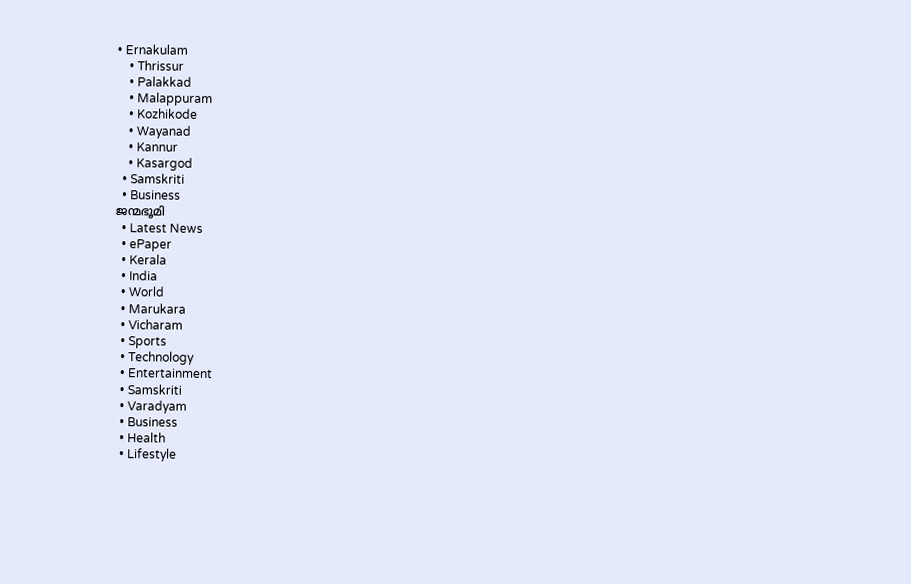• Ernakulam
    • Thrissur
    • Palakkad
    • Malappuram
    • Kozhikode
    • Wayanad
    • Kannur
    • Kasargod
  • Samskriti
  • Business
ജന്മഭൂമി
  • Latest News
  • ePaper
  • Kerala
  • India
  • World
  • Marukara
  • Vicharam
  • Sports
  • Technology
  • Entertainment
  • Samskriti
  • Varadyam
  • Business
  • Health
  • Lifestyle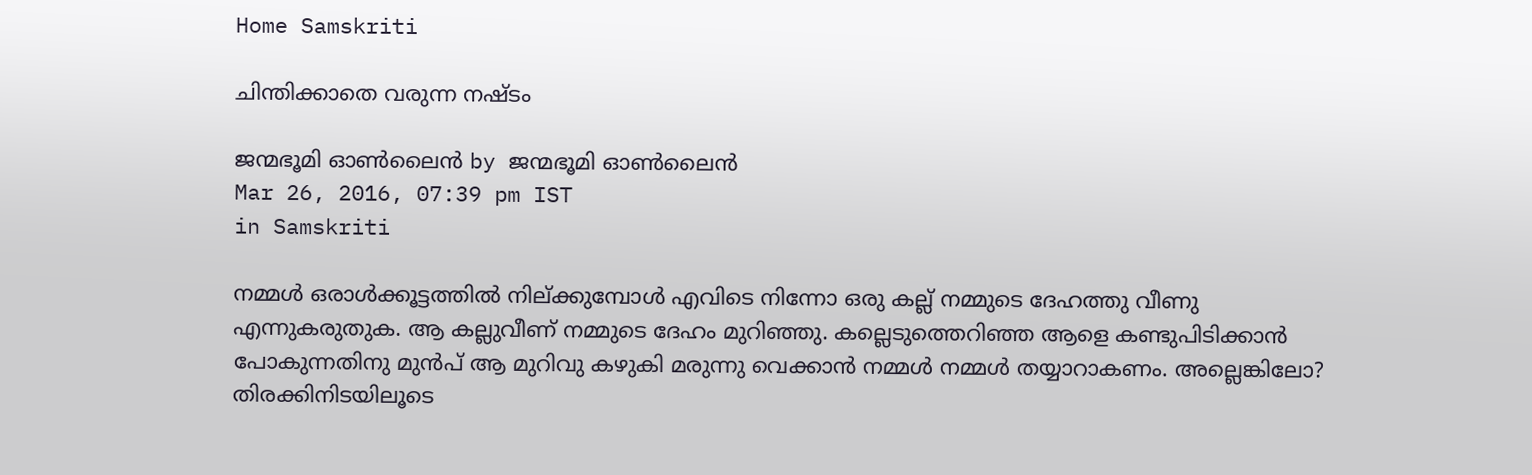Home Samskriti

ചിന്തിക്കാതെ വരുന്ന നഷ്ടം

ജന്മഭൂമി ഓണ്‍ലൈന്‍ by ജന്മഭൂമി ഓണ്‍ലൈന്‍
Mar 26, 2016, 07:39 pm IST
in Samskriti

നമ്മള്‍ ഒരാള്‍ക്കൂട്ടത്തില്‍ നില്ക്കുമ്പോള്‍ എവിടെ നിന്നോ ഒരു കല്ല് നമ്മുടെ ദേഹത്തു വീണു എന്നുകരുതുക. ആ കല്ലുവീണ് നമ്മുടെ ദേഹം മുറിഞ്ഞു. കല്ലെടുത്തെറിഞ്ഞ ആളെ കണ്ടുപിടിക്കാന്‍ പോകുന്നതിനു മുന്‍പ് ആ മുറിവു കഴുകി മരുന്നു വെക്കാന്‍ നമ്മള്‍ നമ്മള്‍ തയ്യാറാകണം. അല്ലെങ്കിലോ? തിരക്കിനിടയിലൂടെ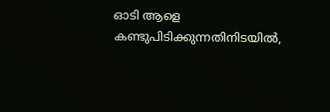ഓടി ആളെ കണ്ടുപിടിക്കുന്നതിനിടയില്‍,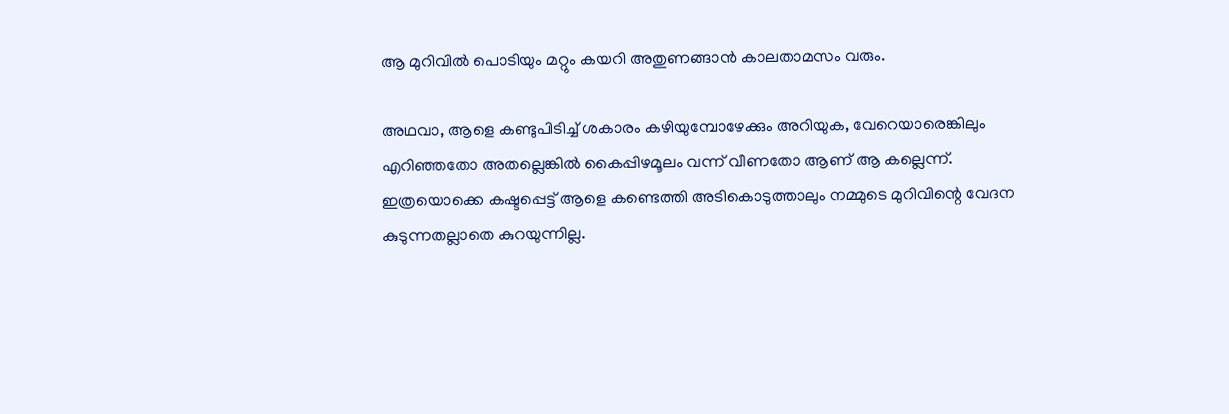ആ മുറിവില്‍ പൊടിയും മറ്റും കയറി അതുണങ്ങാന്‍ കാലതാമസം വരും.

അഥവാ, ആളെ കണ്ടുപിടിച്ച് ശകാരം കഴിയുമ്പോഴേക്കും അറിയുക, വേറെയാരെങ്കിലും എറിഞ്ഞതോ അതല്ലെങ്കില്‍ കൈപ്പിഴമൂലം വന്ന് വീണതോ ആണ് ആ കല്ലെന്ന്. ഇത്രയൊക്കെ കഷ്ടപ്പെട്ട് ആളെ കണ്ടെത്തി അടികൊടുത്താലും നമ്മുടെ മുറിവിന്റെ വേദന കുടുന്നതല്ലാതെ കുറയുന്നില്ല.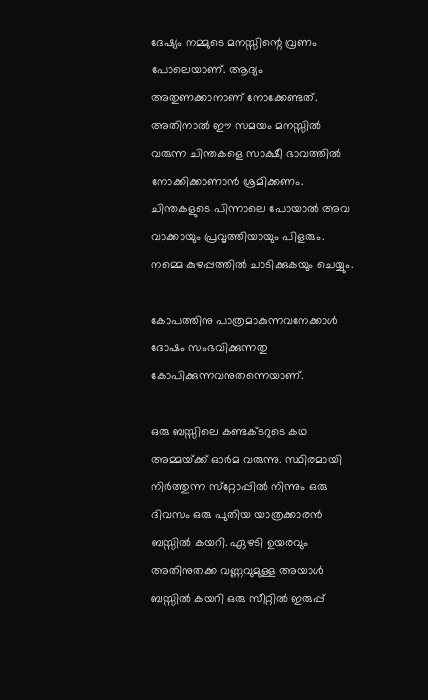ദേഷ്യം നമ്മുടെ മനസ്സിന്റെ വ്രണം പോലെയാണ്. ആദ്യം അതുണക്കാനാണ് നോക്കേണ്ടത്. അതിനാല്‍ ഈ സമയം മനസ്സില്‍ വരുന്ന ചിന്തകളെ സാക്ഷീ ഭാവത്തില്‍ നോക്കിക്കാണാന്‍ ശ്രമിക്കണം. ചിന്തകളുടെ പിന്നാലെ പോയാല്‍ അവ വാക്കായും പ്രവൃത്തിയായും പിളരും. നമ്മെ കുഴപ്പത്തില്‍ ചാടിക്കുകയും ചെയ്യും.

കോപത്തിനു പാത്രമാകുന്നവനേക്കാള്‍ ദോഷം സംഭവിക്കുന്നതു കോപിക്കുന്നവനുതന്നെയാണ്.

ഒരു ബസ്സിലെ കണ്ടക്ടറുടെ കഥ അമ്മയ്‌ക്ക് ഓര്‍മ വരുന്നു. സ്ഥിരമായി നിര്‍ത്തുന്ന സ്‌റ്റോപ്പില്‍ നിന്നും ഒരു ദിവസം ഒരു പുതിയ യാത്രക്കാരന്‍ ബസ്സില്‍ കയറി. ഏഴടി ഉയരവും അതിനുതക്ക വണ്ണവുമുള്ള അയാള്‍ ബസ്സില്‍ കയറി ഒരു സീറ്റില്‍ ഇരുപ്പ്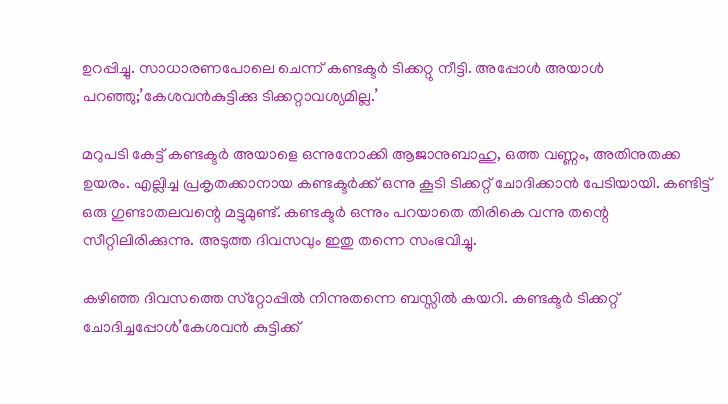ഉറപ്പിച്ചു. സാധാരണപോലെ ചെന്ന് കണ്ടക്ടര്‍ ടിക്കറ്റു നീട്ടി. അപ്പോള്‍ അയാള്‍ പറഞ്ഞു;’കേശവന്‍കുട്ടിക്കു ടിക്കറ്റാവശ്യമില്ല.’

മറുപടി കേട്ട് കണ്ടക്ടര്‍ അയാളെ ഒന്നുനോക്കി ആജാനുബാഹു, ഒത്ത വണ്ണം, അതിനുതക്ക ഉയരം. എല്ലിച്ച പ്രകൃതക്കാനായ കണ്ടക്ടര്‍ക്ക് ഒന്നു കൂടി ടിക്കറ്റ് ചോദിക്കാന്‍ പേടിയായി. കണ്ടിട്ട് ഒരു ഗുണ്ടാതലവന്റെ മട്ടുമുണ്ട്. കണ്ടക്ടര്‍ ഒന്നും പറയാതെ തിരികെ വന്നു തന്റെ സീറ്റിലിരിക്കുന്നു. അടുത്ത ദിവസവും ഇതു തന്നെ സംഭവിച്ചു.

കഴിഞ്ഞ ദിവസത്തെ സ്‌റ്റോപ്പില്‍ നിന്നുതന്നെ ബസ്സില്‍ കയറി. കണ്ടക്ടര്‍ ടിക്കറ്റ് ചോദിച്ചപ്പോള്‍’കേശവന്‍ കുട്ടിക്ക്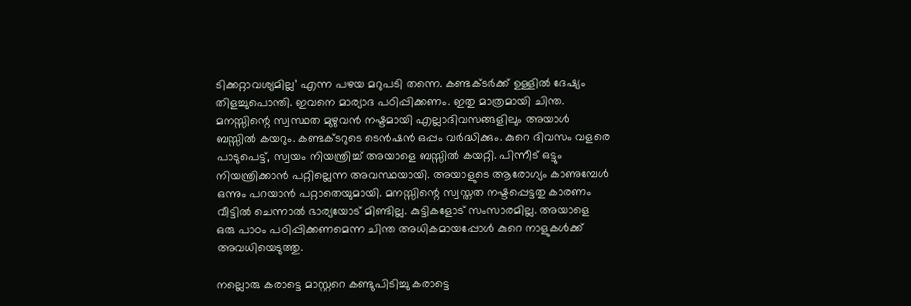ടിക്കറ്റാവശ്യമില്ല’ എന്ന പഴയ മറുപടി തന്നെ. കണ്ടക്ടര്‍ക്ക് ഉള്ളില്‍ ദേഷ്യം തിളച്ചുപൊന്തി. ഇവനെ മാര്യാദ പഠിപ്പിക്കണം. ഇതു മാത്രമായി ചിന്ത. മനസ്സിന്റെ സ്വസ്ഥത മുഴുവന്‍ നഷ്ടമായി എല്ലാദിവസങ്ങളിലും അയാള്‍ ബസ്സില്‍ കയറും. കണ്ടക്ടറുടെ ടെന്‍ഷന്‍ ഒപ്പം വര്‍ദ്ധിക്കും. കുറെ ദിവസം വളരെ പാടുപെട്ട്, സ്വയം നിയന്ത്രിച്ച് അയാളെ ബസ്സില്‍ കയറ്റി. പിന്നീട് ഒട്ടും നിയന്ത്രിക്കാന്‍ പറ്റില്ലെന്ന അവസ്ഥയായി. അയാളുടെ ആരോഗ്യം കാണുമ്പേള്‍ ഒന്നും പറയാന്‍ പറ്റാതെയുമായി. മനസ്സിന്റെ സ്വസ്തത നഷ്ടപ്പെട്ടതു കാരണം വീട്ടില്‍ ചെന്നാല്‍ ഭാര്യയോട് മിണ്ടില്ല. കുട്ടികളോട് സംസാരമില്ല. അയാളെ ഒരു പാഠം പഠിപ്പിക്കണമെന്ന ചിന്ത അധികമായപ്പോള്‍ കുറെ നാളുകള്‍ക്ക് അവധിയെടുത്തു.

നല്ലൊരു കരാട്ടെ മാസ്റ്ററെ കണ്ടുപിടിച്ചു കരാട്ടെ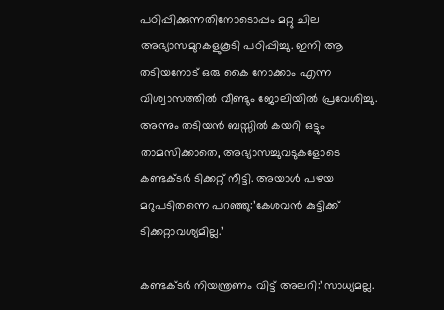പഠിപ്പിക്കുന്നതിനോടൊപ്പം മറ്റു ചില അഭ്യാസമുറകളുകൂടി പഠിപ്പിച്ചു. ഇനി ആ തടിയനോട് ഒരു കൈ നോക്കാം എന്ന വിശ്വാസത്തില്‍ വീണ്ടും ജോലിയില്‍ പ്രവേശിച്ചു. അന്നും തടിയന്‍ ബസ്സില്‍ കയറി ഒട്ടും താമസിക്കാതെ, അഭ്യാസച്ചുവടുകളോടെ കണ്ടക്ടര്‍ ടിക്കറ്റ് നീട്ടി. അയാള്‍ പഴയ മറുപടിതന്നെ പറഞ്ഞു:’കേശവന്‍ കുട്ടിക്ക് ടിക്കറ്റാവശ്യമില്ല.’

കണ്ടക്ടര്‍ നിയന്ത്രണം വിട്ട് അലറി:’സാധ്യമല്ല.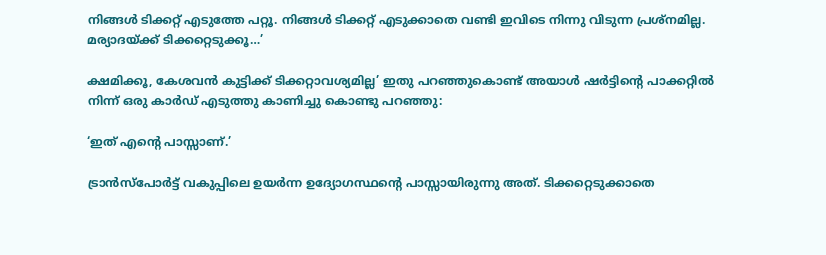നിങ്ങള്‍ ടിക്കറ്റ് എടുത്തേ പറ്റൂ. നിങ്ങള്‍ ടിക്കറ്റ് എടുക്കാതെ വണ്ടി ഇവിടെ നിന്നു വിടുന്ന പ്രശ്‌നമില്ല. മര്യാദയ്‌ക്ക് ടിക്കറ്റെടുക്കൂ…’

ക്ഷമിക്കൂ, കേശവന്‍ കുട്ടിക്ക് ടിക്കറ്റാവശ്യമില്ല’ ഇതു പറഞ്ഞുകൊണ്ട് അയാള്‍ ഷര്‍ട്ടിന്റെ പാക്കറ്റില്‍ നിന്ന് ഒരു കാര്‍ഡ് എടുത്തു കാണിച്ചു കൊണ്ടു പറഞ്ഞു:

‘ഇത് എന്റെ പാസ്സാണ്.’

ട്രാന്‍സ്‌പോര്‍ട്ട് വകുപ്പിലെ ഉയര്‍ന്ന ഉദ്യോഗസ്ഥന്റെ പാസ്സായിരുന്നു അത്. ടിക്കറ്റെടുക്കാതെ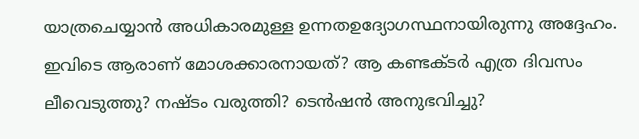യാത്രചെയ്യാന്‍ അധികാരമുള്ള ഉന്നതഉദ്യോഗസ്ഥനായിരുന്നു അദ്ദേഹം. ഇവിടെ ആരാണ് മോശക്കാരനായത്? ആ കണ്ടക്ടര്‍ എത്ര ദിവസം ലീവെടുത്തു? നഷ്ടം വരുത്തി? ടെന്‍ഷന്‍ അനുഭവിച്ചു?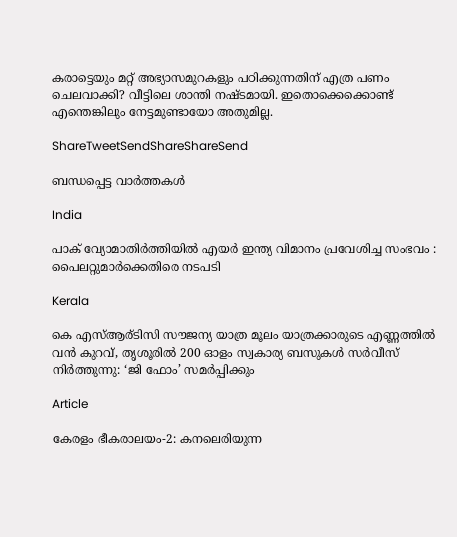കരാട്ടെയും മറ്റ് അഭ്യാസമുറകളും പഠിക്കുന്നതിന് എത്ര പണം ചെലവാക്കി? വീട്ടിലെ ശാന്തി നഷ്ടമായി. ഇതൊക്കെക്കൊണ്ട് എന്തെങ്കിലും നേട്ടമുണ്ടായോ അതുമില്ല.

ShareTweetSendShareShareSend

ബന്ധപ്പെട്ട വാര്‍ത്തകള്‍

India

പാക് വ്യോമാതിർത്തിയിൽ എയർ ഇന്ത്യ വിമാനം പ്രവേശിച്ച സംഭവം : പൈലറ്റുമാർക്കെതിരെ നടപടി

Kerala

കെ എസ്ആര്ടിസി സൗജന്യ യാത്ര മൂലം യാത്രക്കാരുടെ എണ്ണത്തിൽ വൻ കുറവ്, തൃശൂരിൽ 200 ഓളം സ്വകാര്യ ബസുകൾ സർവീസ് നിർത്തുന്നു: ‘ജി ഫോം’ സമർപ്പിക്കും

Article

കേരളം ഭീകരാലയം-2: കനലെരിയുന്ന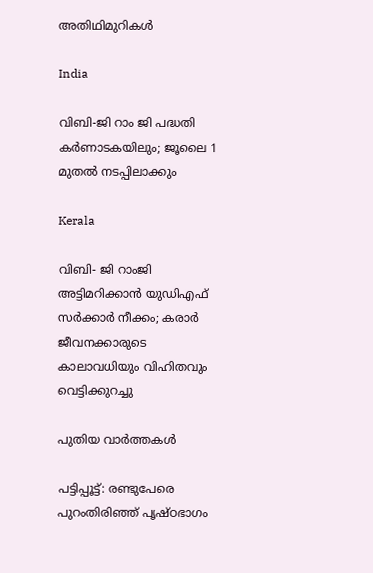അതിഥിമുറികള്‍

India

വിബി-ജി റാം ജി പദ്ധതി കർണാടകയിലും; ജൂലൈ 1 മുതല്‍ നടപ്പിലാക്കും

Kerala

വിബി- ജി റാംജി അട്ടിമറിക്കാന്‍ യുഡിഎഫ് സര്‍ക്കാര്‍ നീക്കം; കരാര്‍ ജീവനക്കാരുടെ കാലാവധിയും വിഹിതവും വെട്ടിക്കുറച്ചു

പുതിയ വാര്‍ത്തകള്‍

പട്ടിപ്പൂട്ട്: രണ്ടുപേരെ പുറംതിരിഞ്ഞ് പൃഷ്ഠഭാഗം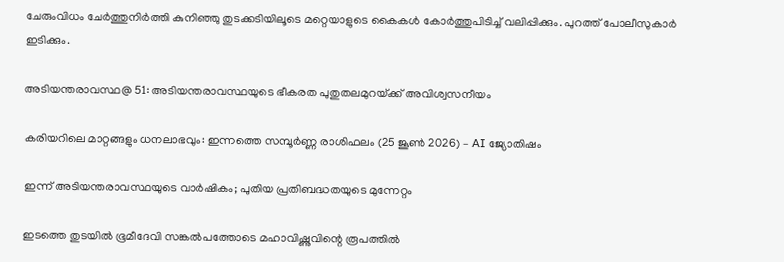ചേരുംവിധം ചേര്‍ത്തുനിര്‍ത്തി കുനിഞ്ഞു തുടക്കടിയിലൂടെ മറ്റെയാളുടെ കൈകള്‍ കോര്‍ത്തുപിടിച്ച് വലിപ്പിക്കും. പുറത്ത് പോലീസുകാര്‍ ഇടിക്കും.

അടിയന്തരാവസ്ഥ@ 51: അടിയന്തരാവസ്ഥയുടെ ഭീകരത പുതുതലമുറയ്‌ക്ക് അവിശ്വസനീയം

കരിയറിലെ മാറ്റങ്ങളും ധനലാഭവും: ഇന്നത്തെ സമ്പൂർണ്ണ രാശിഫലം (25 ജൂൺ 2026) – AI ജ്യോതിഷം

ഇന്ന് അടിയന്തരാവസ്ഥയുടെ വാര്‍ഷികം; പുതിയ പ്രതിബദ്ധതയുടെ മുന്നേറ്റം

ഇടത്തെ തുടയിൽ ഭൂമീദേവി സങ്കൽപത്തോടെ മഹാവിഷ്ണുവിന്റെ രൂപത്തിൽ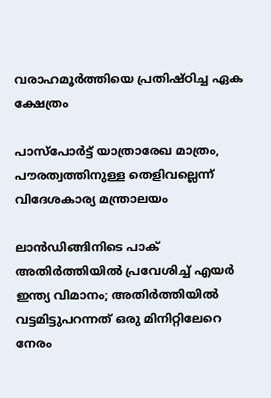വരാഹമൂർത്തിയെ പ്രതിഷ്ഠിച്ച ഏക ക്ഷേത്രം

പാസ്‌പോർട്ട് യാത്രാരേഖ മാത്രം, പൗരത്വത്തിനുള്ള തെളിവല്ലെന്ന് വിദേശകാര്യ മന്ത്രാലയം

ലാൻഡിങ്ങിനിടെ പാക് അതിർത്തിയിൽ പ്രവേശിച്ച് എയർ ഇന്ത്യ വിമാനം; അതിർത്തിയിൽ വട്ടമിട്ടുപറന്നത് ഒരു മിനിറ്റിലേറെ നേരം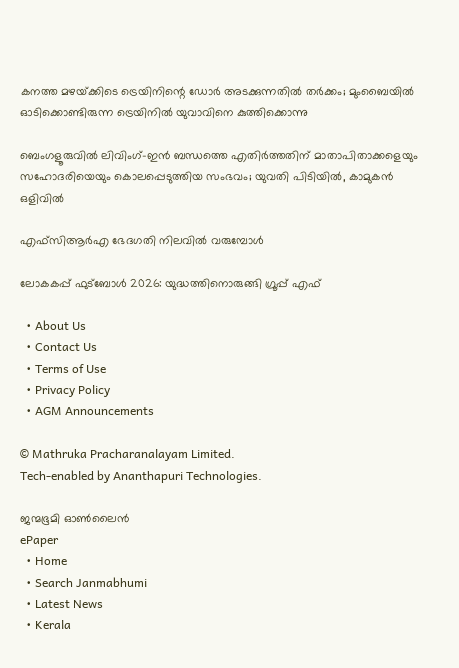കനത്ത മഴയ്‌ക്കിടെ ട്രെയിനിന്റെ ഡോര്‍ അടക്കുന്നതില്‍ തര്‍ക്കം; മുംബൈയില്‍ ഓടിക്കൊണ്ടിരുന്ന ട്രെയിനില്‍ യുവാവിനെ കുത്തിക്കൊന്നു

ബെംഗളൂരുവില്‍ ലിവിംഗ്-ഇൻ ബന്ധത്തെ എതിര്‍ത്തതിന് മാതാപിതാക്കളെയും സഹോദരിയെയും കൊലപ്പെടുത്തിയ സംഭവം; യുവതി പിടിയില്‍, കാമുകന്‍ ഒളിവില്‍

എഫ്‌സിആര്‍എ ഭേദഗതി നിലവില്‍ വരുമ്പോള്‍

ലോകകപ്പ് ഫുട്ബോള്‍ 2026: യുദ്ധത്തിനൊരുങ്ങി ഗ്രൂപ്പ് എഫ്

  • About Us
  • Contact Us
  • Terms of Use
  • Privacy Policy
  • AGM Announcements

© Mathruka Pracharanalayam Limited.
Tech-enabled by Ananthapuri Technologies.

ജന്മഭൂമി ഓണ്‍ലൈന്‍
ePaper
  • Home
  • Search Janmabhumi
  • Latest News
  • Kerala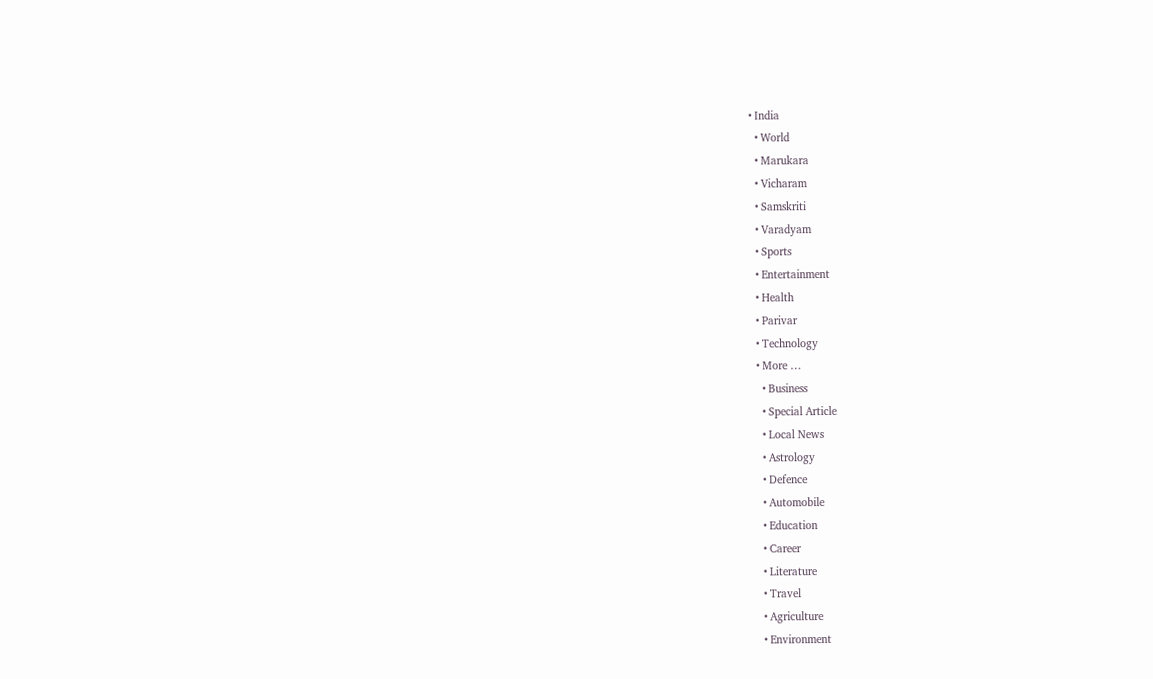• India
  • World
  • Marukara
  • Vicharam
  • Samskriti
  • Varadyam
  • Sports
  • Entertainment
  • Health
  • Parivar
  • Technology
  • More …
    • Business
    • Special Article
    • Local News
    • Astrology
    • Defence
    • Automobile
    • Education
    • Career
    • Literature
    • Travel
    • Agriculture
    • Environment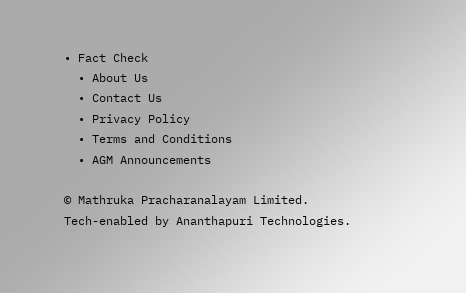• Fact Check
  • About Us
  • Contact Us
  • Privacy Policy
  • Terms and Conditions
  • AGM Announcements

© Mathruka Pracharanalayam Limited.
Tech-enabled by Ananthapuri Technologies.